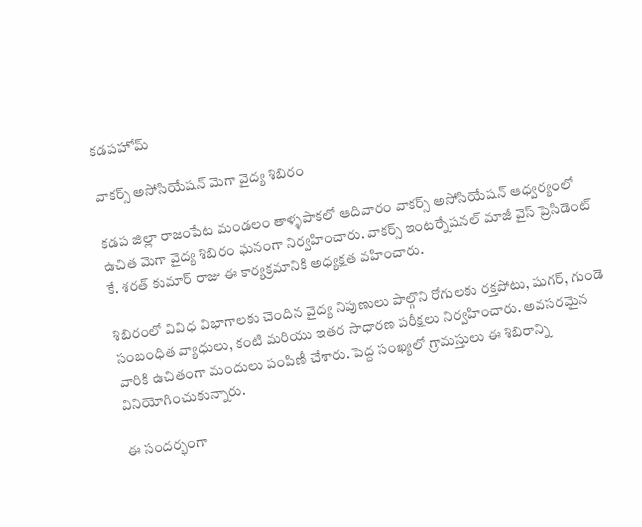కడపహోమ్

వాకర్స్ అసోసియేషన్ మెగా వైద్య శిబిరం

కడప జిల్లా రాజంపేట మండలం తాళ్ళపాకలో ఆదివారం వాకర్స్ అసోసియేషన్ ఆధ్వర్యంలో ఉచిత మెగా వైద్య శిబిరం ఘనంగా నిర్వహించారు. వాకర్స్ ఇంటర్నేషనల్ మాజీ వైస్ ప్రెసిడెంట్ కే. శరత్ కుమార్ రాజు ఈ కార్యక్రమానికి అధ్యక్షత వహించారు.

శిబిరంలో వివిధ విభాగాలకు చెందిన వైద్య నిపుణులు పాల్గొని రోగులకు రక్తపోటు, షుగర్, గుండె సంబంధిత వ్యాధులు, కంటి మరియు ఇతర సాధారణ పరీక్షలు నిర్వహించారు. అవసరమైన వారికి ఉచితంగా మందులు పంపిణీ చేశారు. పెద్ద సంఖ్యలో గ్రామస్తులు ఈ శిబిరాన్ని వినియోగించుకున్నారు.

ఈ సందర్భంగా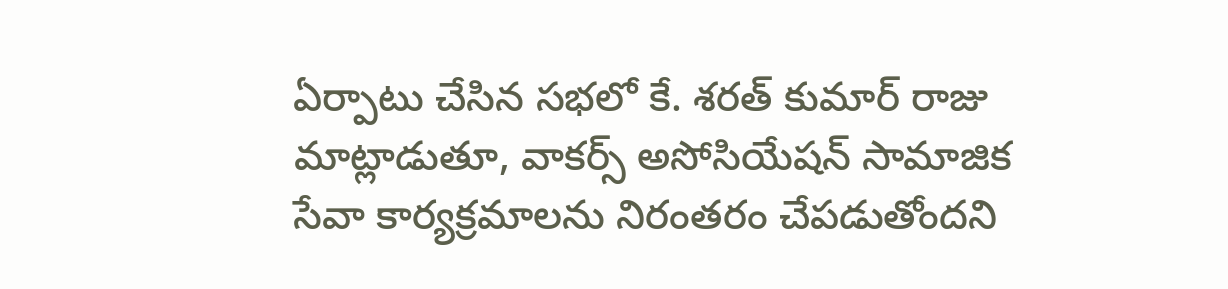ఏర్పాటు చేసిన సభలో కే. శరత్ కుమార్ రాజు మాట్లాడుతూ, వాకర్స్ అసోసియేషన్ సామాజిక సేవా కార్యక్రమాలను నిరంతరం చేపడుతోందని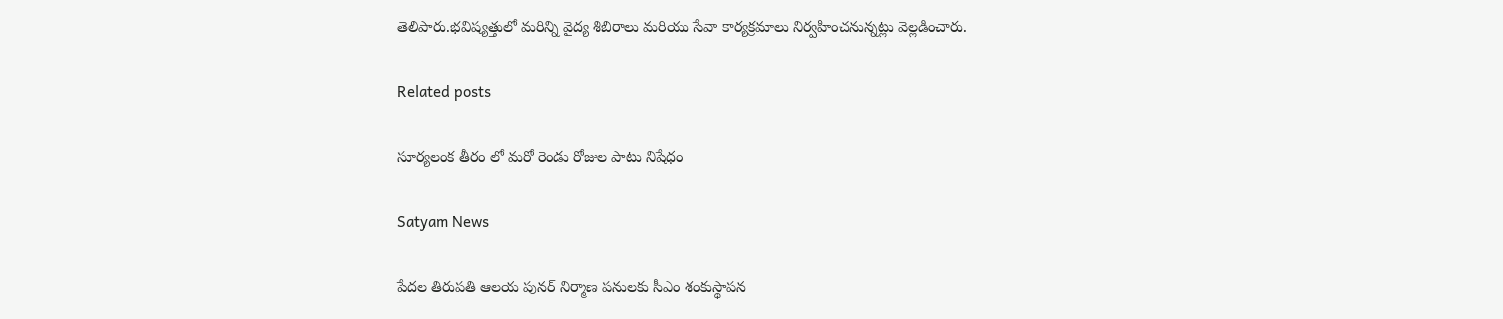తెలిపారు.భవిష్యత్తులో మరిన్ని వైద్య శిబిరాలు మరియు సేవా కార్యక్రమాలు నిర్వహించనున్నట్లు వెల్లడించారు.

Related posts

సూర్యలంక తీరం లో మరో రెండు రోజుల పాటు నిషేధం

Satyam News

పేదల తిరుపతి ఆలయ పునర్ నిర్మాణ పనులకు సీఎం శంకుస్థాపన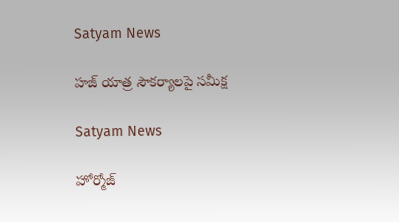Satyam News

హజ్ యాత్ర సౌకర్యాలపై సమీక్ష

Satyam News

హోర్మోజ్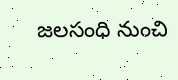జలసంధి నుంచి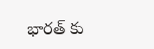భారత్ కు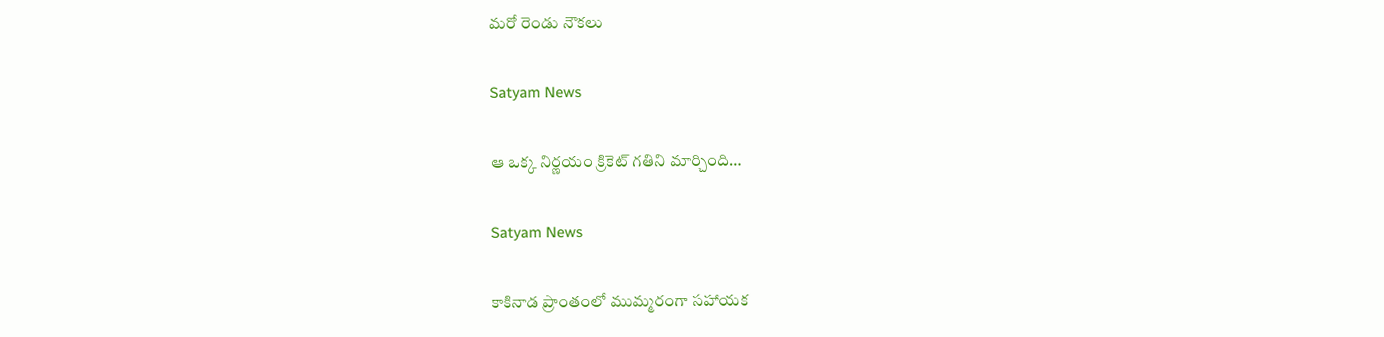మరో రెండు నౌకలు

Satyam News

ఆ ఒక్క నిర్ణయం క్రికెట్ గతిని మార్చింది…

Satyam News

కాకినాడ ప్రాంతంలో ముమ్మరంగా సహాయక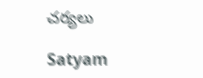చర్యలు

Satyam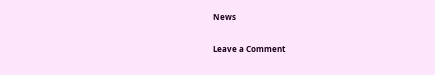News

Leave a Comment